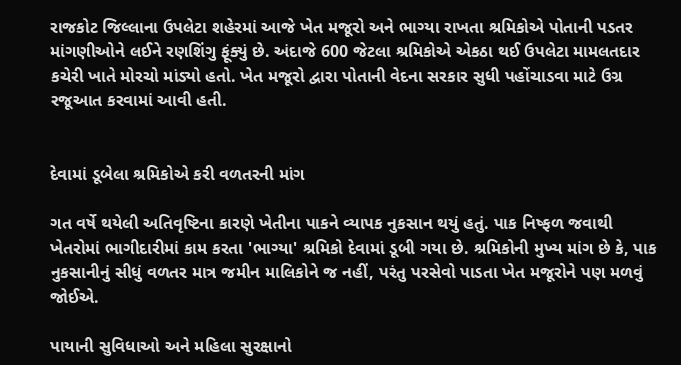રાજકોટ જિલ્લાના ઉપલેટા શહેરમાં આજે ખેત મજૂરો અને ભાગ્યા રાખતા શ્રમિકોએ પોતાની પડતર માંગણીઓને લઈને રણશિંગુ ફૂંક્યું છે. અંદાજે 600 જેટલા શ્રમિકોએ એકઠા થઈ ઉપલેટા મામલતદાર કચેરી ખાતે મોરચો માંડ્યો હતો. ખેત મજૂરો દ્વારા પોતાની વેદના સરકાર સુધી પહોંચાડવા માટે ઉગ્ર રજૂઆત કરવામાં આવી હતી.


દેવામાં ડૂબેલા શ્રમિકોએ કરી વળતરની માંગ

ગત વર્ષે થયેલી અતિવૃષ્ટિના કારણે ખેતીના પાકને વ્યાપક નુકસાન થયું હતું. પાક નિષ્ફળ જવાથી ખેતરોમાં ભાગીદારીમાં કામ કરતા 'ભાગ્યા' શ્રમિકો દેવામાં ડૂબી ગયા છે. શ્રમિકોની મુખ્ય માંગ છે કે, પાક નુકસાનીનું સીધું વળતર માત્ર જમીન માલિકોને જ નહીં, પરંતુ પરસેવો પાડતા ખેત મજૂરોને પણ મળવું જોઈએ.

પાયાની સુવિધાઓ અને મહિલા સુરક્ષાનો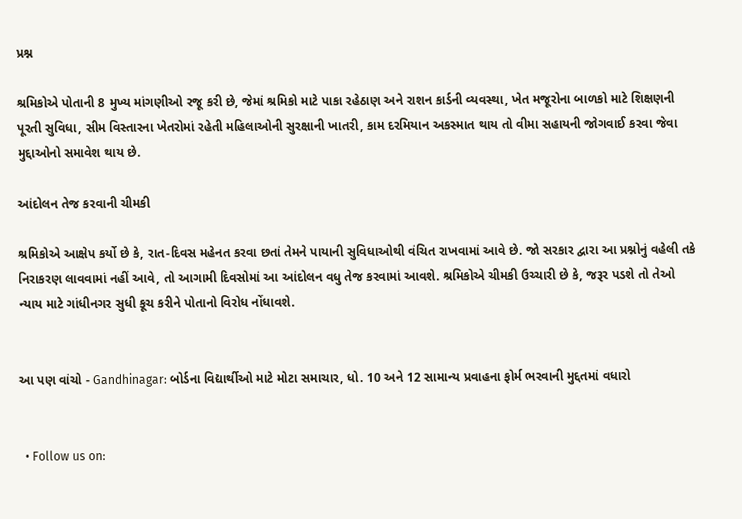પ્રશ્ન

શ્રમિકોએ પોતાની 8 મુખ્ય માંગણીઓ રજૂ કરી છે, જેમાં શ્રમિકો માટે પાકા રહેઠાણ અને રાશન કાર્ડની વ્યવસ્થા, ખેત મજૂરોના બાળકો માટે શિક્ષણની પૂરતી સુવિધા, સીમ વિસ્તારના ખેતરોમાં રહેતી મહિલાઓની સુરક્ષાની ખાતરી, કામ દરમિયાન અકસ્માત થાય તો વીમા સહાયની જોગવાઈ કરવા જેવા મુદ્દાઓનો સમાવેશ થાય છે.

આંદોલન તેજ કરવાની ચીમકી

શ્રમિકોએ આક્ષેપ કર્યો છે કે, રાત-દિવસ મહેનત કરવા છતાં તેમને પાયાની સુવિધાઓથી વંચિત રાખવામાં આવે છે. જો સરકાર દ્વારા આ પ્રશ્નોનું વહેલી તકે નિરાકરણ લાવવામાં નહીં આવે, તો આગામી દિવસોમાં આ આંદોલન વધુ તેજ કરવામાં આવશે. શ્રમિકોએ ચીમકી ઉચ્ચારી છે કે, જરૂર પડશે તો તેઓ ન્યાય માટે ગાંધીનગર સુધી કૂચ કરીને પોતાનો વિરોધ નોંધાવશે.


આ પણ વાંચો - Gandhinagar: બોર્ડના વિદ્યાર્થીઓ માટે મોટા સમાચાર, ધો. 10 અને 12 સામાન્ય પ્રવાહના ફોર્મ ભરવાની મુદ્દતમાં વધારો


  • Follow us on: